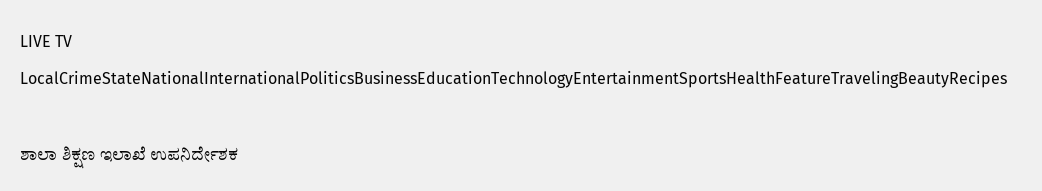LIVE TV LocalCrimeStateNationalInternationalPoliticsBusinessEducationTechnologyEntertainmentSportsHealthFeatureTravelingBeautyRecipes

ಶಾಲಾ ಶಿಕ್ಷಣ ಇಲಾಖೆ ಉಪನಿರ್ದೇಶಕ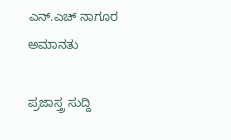ಎನ್.ಎಚ್ ನಾಗೂರ ಅಮಾನತು

ಪ್ರಜಾಸ್ತ್ರ ಸುದ್ದಿ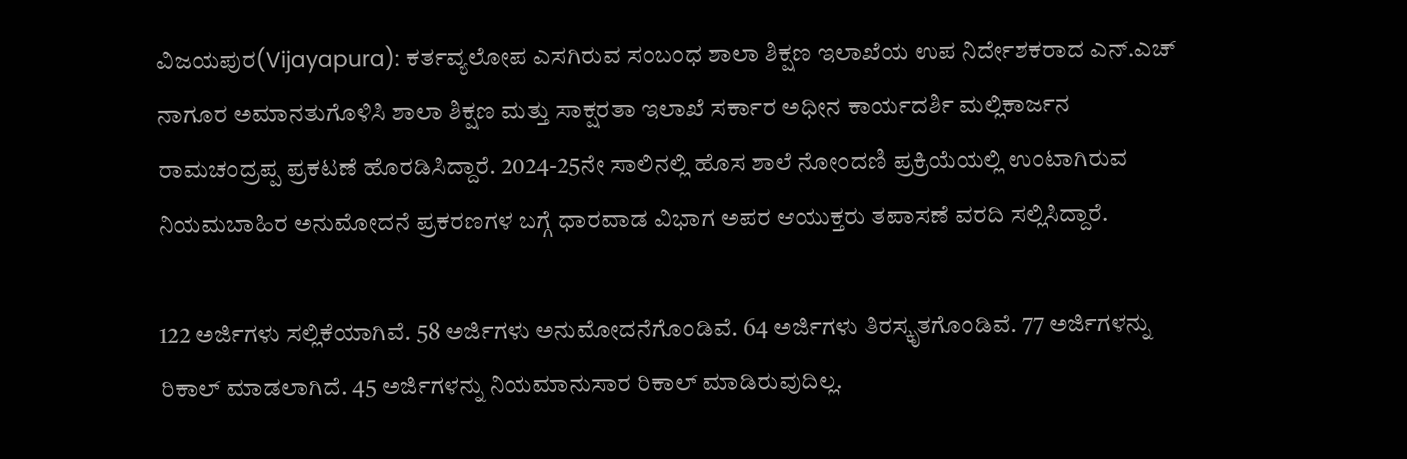ವಿಜಯಪುರ(Vijayapura): ಕರ್ತವ್ಯಲೋಪ ಎಸಗಿರುವ ಸಂಬಂಧ ಶಾಲಾ ಶಿಕ್ಷಣ ಇಲಾಖೆಯ ಉಪ ನಿರ್ದೇಶಕರಾದ ಎನ್.ಎಚ್ ನಾಗೂರ ಅಮಾನತುಗೊಳಿಸಿ ಶಾಲಾ ಶಿಕ್ಷಣ ಮತ್ತು ಸಾಕ್ಷರತಾ ಇಲಾಖೆ ಸರ್ಕಾರ ಅಧೀನ ಕಾರ್ಯದರ್ಶಿ ಮಲ್ಲಿಕಾರ್ಜನ ರಾಮಚಂದ್ರಪ್ಪ ಪ್ರಕಟಣೆ ಹೊರಡಿಸಿದ್ದಾರೆ. 2024-25ನೇ ಸಾಲಿನಲ್ಲಿ ಹೊಸ ಶಾಲೆ ನೋಂದಣಿ ಪ್ರಕ್ರಿಯೆಯಲ್ಲಿ ಉಂಟಾಗಿರುವ ನಿಯಮಬಾಹಿರ ಅನುಮೋದನೆ ಪ್ರಕರಣಗಳ ಬಗ್ಗೆ ಧಾರವಾಡ ವಿಭಾಗ ಅಪರ ಆಯುಕ್ತರು ತಪಾಸಣೆ ವರದಿ ಸಲ್ಲಿಸಿದ್ದಾರೆ.

122 ಅರ್ಜಿಗಳು ಸಲ್ಲಿಕೆಯಾಗಿವೆ. 58 ಅರ್ಜಿಗಳು ಅನುಮೋದನೆಗೊಂಡಿವೆ. 64 ಅರ್ಜಿಗಳು ತಿರಸ್ಕೃತಗೊಂಡಿವೆ. 77 ಅರ್ಜಿಗಳನ್ನು ರಿಕಾಲ್ ಮಾಡಲಾಗಿದೆ. 45 ಅರ್ಜಿಗಳನ್ನು ನಿಯಮಾನುಸಾರ ರಿಕಾಲ್ ಮಾಡಿರುವುದಿಲ್ಲ.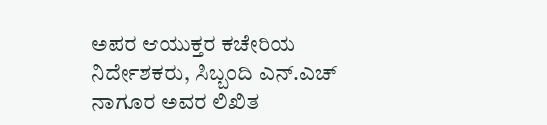ಅಪರ ಆಯುಕ್ತರ ಕಚೇರಿಯ ನಿರ್ದೇಶಕರು, ಸಿಬ್ಬಂದಿ ಎನ್.ಎಚ್ ನಾಗೂರ ಅವರ ಲಿಖಿತ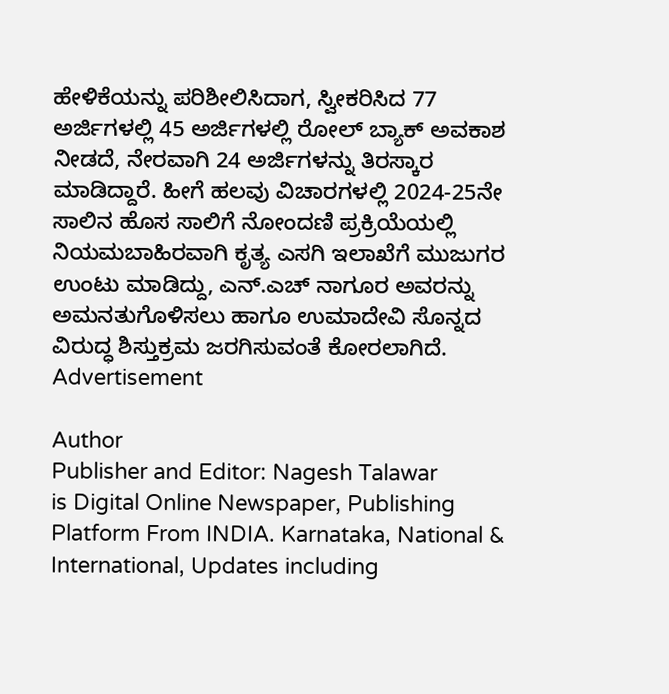ಹೇಳಿಕೆಯನ್ನು ಪರಿಶೀಲಿಸಿದಾಗ, ಸ್ವೀಕರಿಸಿದ 77 ಅರ್ಜಿಗಳಲ್ಲಿ 45 ಅರ್ಜಿಗಳಲ್ಲಿ ರೋಲ್ ಬ್ಯಾಕ್ ಅವಕಾಶ ನೀಡದೆ, ನೇರವಾಗಿ 24 ಅರ್ಜಿಗಳನ್ನು ತಿರಸ್ಕಾರ ಮಾಡಿದ್ದಾರೆ. ಹೀಗೆ ಹಲವು ವಿಚಾರಗಳಲ್ಲಿ 2024-25ನೇ ಸಾಲಿನ ಹೊಸ ಸಾಲಿಗೆ ನೋಂದಣಿ ಪ್ರಕ್ರಿಯೆಯಲ್ಲಿ ನಿಯಮಬಾಹಿರವಾಗಿ ಕೃತ್ಯ ಎಸಗಿ ಇಲಾಖೆಗೆ ಮುಜುಗರ ಉಂಟು ಮಾಡಿದ್ದು, ಎನ್.ಎಚ್ ನಾಗೂರ ಅವರನ್ನು ಅಮನತುಗೊಳಿಸಲು ಹಾಗೂ ಉಮಾದೇವಿ ಸೊನ್ನದ ವಿರುದ್ಧ ಶಿಸ್ತುಕ್ರಮ ಜರಗಿಸುವಂತೆ ಕೋರಲಾಗಿದೆ.
Advertisement

Author
Publisher and Editor: Nagesh Talawar
is Digital Online Newspaper, Publishing Platform From INDIA. Karnataka, National & International, Updates including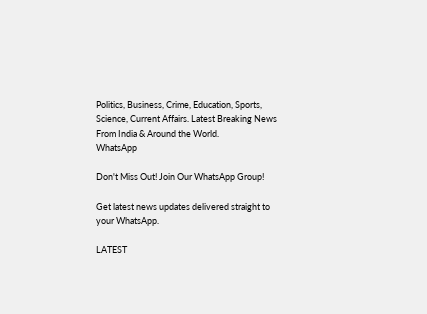Politics, Business, Crime, Education, Sports, Science, Current Affairs. Latest Breaking News From India & Around the World.
WhatsApp

Don't Miss Out! Join Our WhatsApp Group!

Get latest news updates delivered straight to your WhatsApp.

LATEST